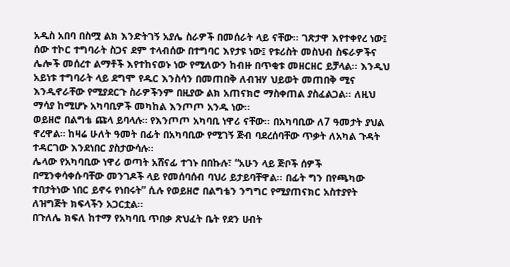አዲስ አበባ በስሟ ልክ እንድትገኝ አያሌ ስራዎች በመሰራት ላይ ናቸው፡፡ ገጽታዋ እየተቀየረ ነው፤ ሰው ተኮር ተግባራት ስጋና ደም ተላብሰው በተግባር እየታዩ ነው፤ የቱሪስት መስህብ ስፍራዎችና ሌሎች መሰረተ ልማቶች እየተከናወኑ ነው የሚለውን ከብዙ በጥቂቱ መዘርዘር ይቻላል፡፡ እንዲህ አይነቱ ተግባራት ላይ ደግሞ የዱር እንስሳን በመጠበቅ ለብዝሃ ህይወት መጠበቅ ሚና እንዲኖራቸው የሚያደርጉ ስራዎችንም በዚያው ልክ አጠናክሮ ማስቀጠል ያስፈልጋል፡፡ ለዚህ ማሳያ ከሚሆኑ አካባቢዎች መካከል እንጦጦ አንዱ ነው፡፡
ወይዘሮ በልግቴ ጩላ ይባላሉ። የእንጦጦ አካባቢ ነዋሪ ናቸው፡፡ በአካባቢው ለ7 ዓመታት ያህል ኖረዋል። ከዛሬ ሁለት ዓመት በፊት በአካባቢው የሚገኝ ጅብ ባደረሰባቸው ጥቃት ለአካል ጉዳት ተዳርገው እንደነበር ያስታውሳሉ፡፡
ሌላው የአካባቢው ነዋሪ ወጣት አሸናፊ ተገኑ በበኩሉ፣ “አሁን ላይ ጅቦች ሰዎች በሚንቀሳቀሱባቸው መንገዶች ላይ የመሰባሰብ ባህሪ ይታይባቸዋል፡፡ በፊት ግን በየጫካው ተበታትነው ነበር ይኖሩ የነበሩት” ሲሉ የወይዘሮ በልግቴን ንግግር የሚያጠናክር አስተያየት ለዝግጅት ክፍላችን አጋርቷል፡፡
በጉለሌ ክፍለ ከተማ የአካባቢ ጥበቃ ጽህፈት ቤት የደን ሀብት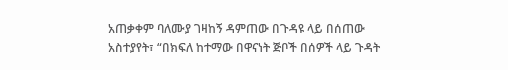አጠቃቀም ባለሙያ ገዛከኝ ዳምጠው በጉዳዩ ላይ በሰጠው አስተያየት፣ “በክፍለ ከተማው በዋናነት ጅቦች በሰዎች ላይ ጉዳት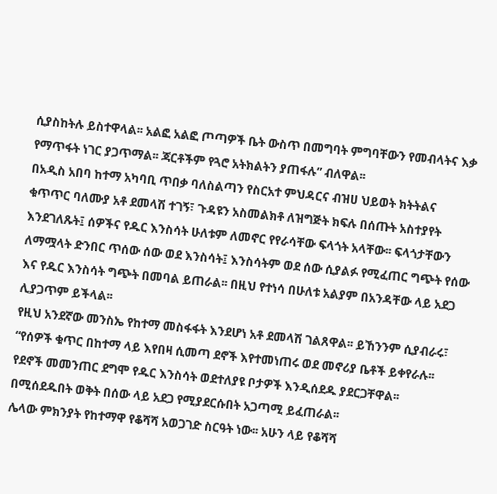ሲያስከትሉ ይስተዋላል፡፡ አልፎ አልፎ ጦጣዎች ቤት ውስጥ በመግባት ምግባቸውን የመብላትና እቃ የማጥፋት ነገር ያጋጥማል፡፡ ጃርቶችም የጓሮ አትክልትን ያጠፋሉ” ብለዋል፡፡
በአዲስ አበባ ከተማ አካባቢ ጥበቃ ባለስልጣን የስርአተ ምህዳርና ብዝሀ ህይወት ክትትልና ቁጥጥር ባለሙያ አቶ ደመላሽ ተገኝ፣ ጉዳዩን አስመልክቶ ለዝግጅት ክፍሉ በሰጡት አስተያየት እንደገለጹት፤ ሰዎችና የዱር እንስሳት ሁለቱም ለመኖር የየራሳቸው ፍላጎት አላቸው፡፡ ፍላጎታቸውን ለማሟላት ድንበር ጥሰው ሰው ወደ እንስሳት፤ እንስሳትም ወደ ሰው ሲያልፉ የሚፈጠር ግጭት የሰው እና የዱር እንስሳት ግጭት በመባል ይጠራል፡፡ በዚህ የተነሳ በሁለቱ አልያም በአንዳቸው ላይ አደጋ ሊያጋጥም ይችላል፡፡
የዚህ አንደኛው መንስኤ የከተማ መስፋፋት እንደሆነ አቶ ደመላሽ ገልጸዋል፡፡ ይኸንንም ሲያብራሩ፣ “የሰዎች ቁጥር በከተማ ላይ እየበዛ ሲመጣ ደኖች እየተመነጠሩ ወደ መኖሪያ ቤቶች ይቀየራሉ፡፡ የደኖች መመንጠር ደግሞ የዱር እንስሳት ወደተለያዩ ቦታዎች እንዲሰደዱ ያደርጋቸዋል፡፡ በሚሰደዱበት ወቅት በሰው ላይ አደጋ የሚያደርሱበት አጋጣሚ ይፈጠራል፡፡
ሌላው ምክንያት የከተማዋ የቆሻሻ አወጋገድ ስርዓት ነው፡፡ አሁን ላይ የቆሻሻ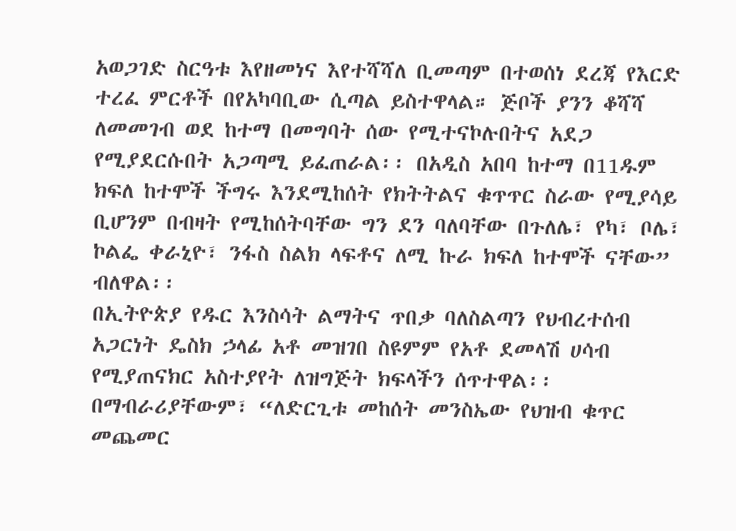አወጋገድ ስርዓቱ እየዘመነና እየተሻሻለ ቢመጣም በተወሰነ ደረጃ የእርድ ተረፈ ምርቶች በየአካባቢው ሲጣል ይስተዋላል። ጅቦች ያንን ቆሻሻ ለመመገብ ወደ ከተማ በመግባት ሰው የሚተናኮሉበትና አደጋ የሚያደርሱበት አጋጣሚ ይፈጠራል፡፡ በአዲስ አበባ ከተማ በ11ዱም ክፍለ ከተሞች ችግሩ እንደሚከሰት የክትትልና ቁጥጥር ስራው የሚያሳይ ቢሆንም በብዛት የሚከሰትባቸው ግን ደን ባለባቸው በጉለሌ፣ የካ፣ ቦሌ፣ ኮልፌ ቀራኒዮ፣ ንፋስ ስልክ ላፍቶና ለሚ ኩራ ክፍለ ከተሞች ናቸው” ብለዋል፡፡
በኢትዮጵያ የዱር እንስሳት ልማትና ጥበቃ ባለስልጣን የህብረተሰብ አጋርነት ዴስክ ኃላፊ አቶ መዝገበ ስዩምም የአቶ ደመላሽ ሀሳብ የሚያጠናክር አስተያየት ለዝግጅት ክፍላችን ሰጥተዋል፡፡ በማብራሪያቸውም፣ “ለድርጊቱ መከሰት መንስኤው የህዝብ ቁጥር መጨመር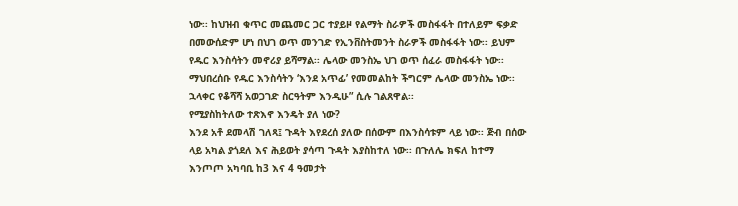ነው፡፡ ከህዝብ ቁጥር መጨመር ጋር ተያይዞ የልማት ስራዎች መስፋፋት በተለይም ፍቃድ በመውሰድም ሆነ በህገ ወጥ መንገድ የኢንቨስትመንት ስራዎች መስፋፋት ነው፡፡ ይህም የዱር እንስሳትን መኖሪያ ይሻማል፡፡ ሌላው መንስኤ ህገ ወጥ ሰፈራ መስፋፋት ነው፡፡ ማህበረሰቡ የዱር እንስሳትን ‘እንደ አጥፊ’ የመመልከት ችግርም ሌላው መንስኤ ነው፡፡ ኋላቀር የቆሻሻ አወጋገድ ስርዓትም እንዲሁ” ሲሉ ገልጸዋል፡፡
የሚያስከትለው ተጽእኖ እንዴት ያለ ነው?
እንደ አቶ ደመላሽ ገለጻ፤ ጉዳት እየደረሰ ያለው በሰውም በእንስሳቱም ላይ ነው፡፡ ጅብ በሰው ላይ አካል ያጎደለ እና ሕይወት ያሳጣ ጉዳት እያስከተለ ነው፡፡ በጉለሌ ክፍለ ከተማ እንጦጦ አካባቢ ከ3 እና 4 ዓመታት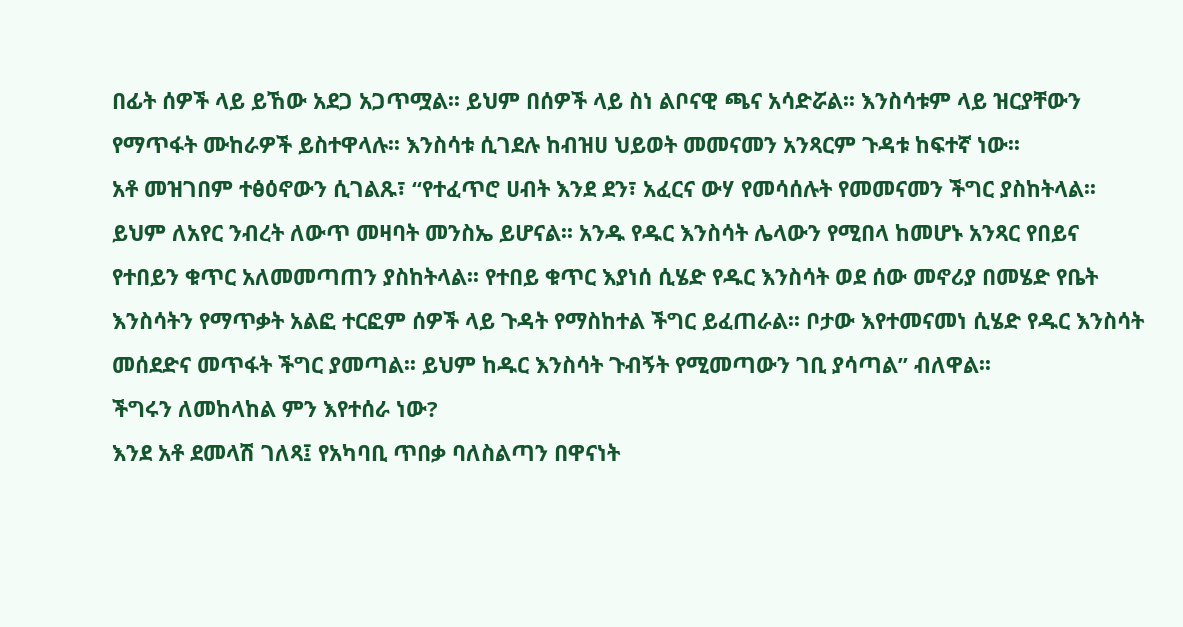በፊት ሰዎች ላይ ይኸው አደጋ አጋጥሟል፡፡ ይህም በሰዎች ላይ ስነ ልቦናዊ ጫና አሳድሯል፡፡ እንስሳቱም ላይ ዝርያቸውን የማጥፋት ሙከራዎች ይስተዋላሉ፡፡ እንስሳቱ ሲገደሉ ከብዝሀ ህይወት መመናመን አንጻርም ጉዳቱ ከፍተኛ ነው፡፡
አቶ መዝገበም ተፅዕኖውን ሲገልጹ፣ “የተፈጥሮ ሀብት እንደ ደን፣ አፈርና ውሃ የመሳሰሉት የመመናመን ችግር ያስከትላል፡፡ ይህም ለአየር ንብረት ለውጥ መዛባት መንስኤ ይሆናል፡፡ አንዱ የዱር እንስሳት ሌላውን የሚበላ ከመሆኑ አንጻር የበይና የተበይን ቁጥር አለመመጣጠን ያስከትላል፡፡ የተበይ ቁጥር እያነሰ ሲሄድ የዱር እንስሳት ወደ ሰው መኖሪያ በመሄድ የቤት እንስሳትን የማጥቃት አልፎ ተርፎም ሰዎች ላይ ጉዳት የማስከተል ችግር ይፈጠራል፡፡ ቦታው እየተመናመነ ሲሄድ የዱር እንስሳት መሰደድና መጥፋት ችግር ያመጣል፡፡ ይህም ከዱር እንስሳት ጉብኝት የሚመጣውን ገቢ ያሳጣል” ብለዋል፡፡
ችግሩን ለመከላከል ምን እየተሰራ ነው?
እንደ አቶ ደመላሽ ገለጻ፤ የአካባቢ ጥበቃ ባለስልጣን በዋናነት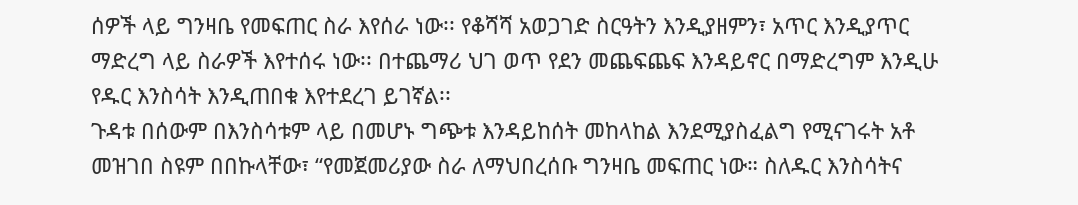ሰዎች ላይ ግንዛቤ የመፍጠር ስራ እየሰራ ነው፡፡ የቆሻሻ አወጋገድ ስርዓትን እንዲያዘምን፣ አጥር እንዲያጥር ማድረግ ላይ ስራዎች እየተሰሩ ነው፡፡ በተጨማሪ ህገ ወጥ የደን መጨፍጨፍ እንዳይኖር በማድረግም እንዲሁ የዱር እንስሳት እንዲጠበቁ እየተደረገ ይገኛል፡፡
ጉዳቱ በሰውም በእንስሳቱም ላይ በመሆኑ ግጭቱ እንዳይከሰት መከላከል እንደሚያስፈልግ የሚናገሩት አቶ መዝገበ ስዩም በበኩላቸው፣ “የመጀመሪያው ስራ ለማህበረሰቡ ግንዛቤ መፍጠር ነው። ስለዱር እንስሳትና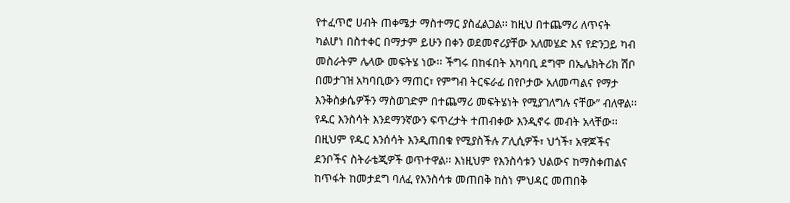የተፈጥሮ ሀብት ጠቀሜታ ማስተማር ያስፈልጋል፡፡ ከዚህ በተጨማሪ ለጥናት ካልሆነ በስተቀር በማታም ይሁን በቀን ወደመኖሪያቸው አለመሄድ እና የድንጋይ ካብ መስራትም ሌላው መፍትሄ ነው፡፡ ችግሩ በከፋበት አካባቢ ደግሞ በኤሌክትሪክ ሽቦ በመታገዝ አካባቢውን ማጠር፣ የምግብ ትርፍራፊ በየቦታው አለመጣልና የማታ እንቅስቃሴዎችን ማስወገድም በተጨማሪ መፍትሄነት የሚያገለግሉ ናቸው” ብለዋል፡፡
የዱር እንስሳት እንደማንኛውን ፍጥረታት ተጠብቀው እንዲኖሩ መብት አላቸው፡፡ በዚህም የዱር እንሰሳት እንዲጠበቁ የሚያስችሉ ፖሊሲዎች፣ ህጎች፣ አዋጆችና ደንቦችና ስትራቴጂዎች ወጥተዋል፡፡ እነዚህም የእንስሳቱን ህልውና ከማስቀጠልና ከጥፋት ከመታደግ ባለፈ የእንስሳቱ መጠበቅ ከስነ ምህዳር መጠበቅ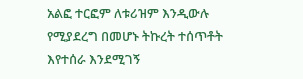አልፎ ተርፎም ለቱሪዝም እንዲውሉ የሚያደረግ በመሆኑ ትኩረት ተሰጥቶት እየተሰራ እንደሚገኝ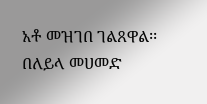አቶ መዝገበ ገልጸዋል፡፡
በለይላ መሀመድ